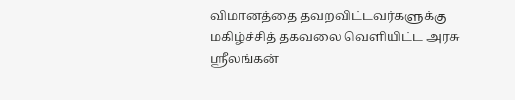விமானத்தை தவறவிட்டவர்களுக்கு மகிழ்ச்சித் தகவலை வெளியிட்ட அரசு
ஸ்ரீலங்கன்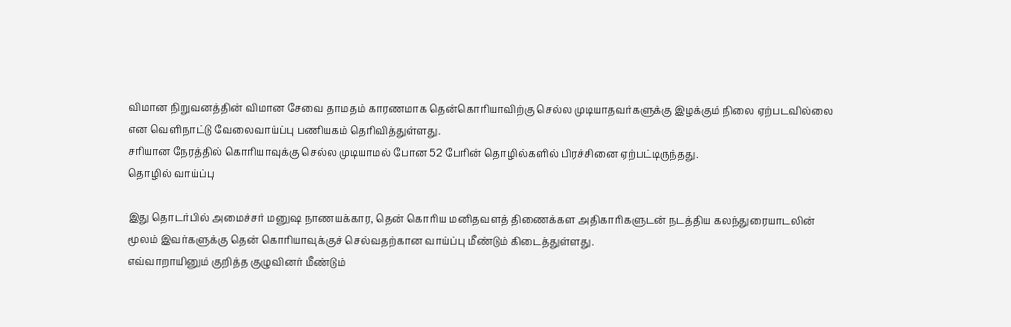விமான நிறுவனத்தின் விமான சேவை தாமதம் காரணமாக தென்கொரியாவிற்கு செல்ல முடியாதவர்களுக்கு இழக்கும் நிலை ஏற்படவில்லை என வெளிநாட்டு வேலைவாய்ப்பு பணியகம் தெரிவித்துள்ளது.
சரியான நேரத்தில் கொரியாவுக்கு செல்ல முடியாமல் போன 52 பேரின் தொழில்களில் பிரச்சினை ஏற்பட்டிருந்தது.
தொழில் வாய்ப்பு

இது தொடர்பில் அமைச்சர் மனுஷ நாணயக்கார, தென் கொரிய மனிதவளத் திணைக்கள அதிகாரிகளுடன் நடத்திய கலந்துரையாடலின் மூலம் இவர்களுக்கு தென் கொரியாவுக்குச் செல்வதற்கான வாய்ப்பு மீண்டும் கிடைத்துள்ளது.
எவ்வாறாயினும் குறித்த குழுவினர் மீண்டும்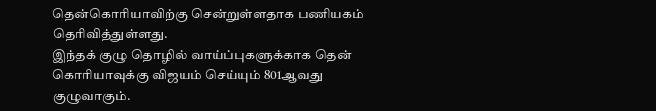தென்கொரியாவிற்கு சென்றுள்ளதாக பணியகம் தெரிவித்துள்ளது.
இந்தக் குழு தொழில் வாய்ப்புகளுக்காக தென் கொரியாவுக்கு விஜயம் செய்யும் 801ஆவது குழுவாகும்.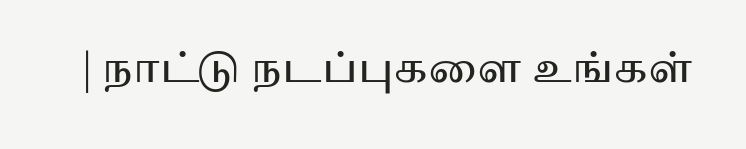| நாட்டு நடப்புகளை உங்கள்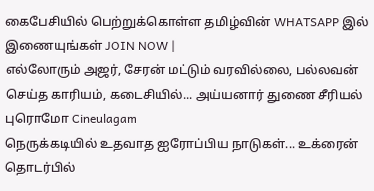கைபேசியில் பெற்றுக்கொள்ள தமிழ்வின் WHATSAPP இல் இணையுங்கள் JOIN NOW |
எல்லோரும் அஜர், சேரன் மட்டும் வரவில்லை, பல்லவன் செய்த காரியம், கடைசியில்... அய்யனார் துணை சீரியல் புரொமோ Cineulagam
நெருக்கடியில் உதவாத ஐரோப்பிய நாடுகள்... உக்ரைன் தொடர்பில்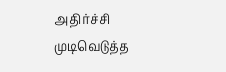அதிர்ச்சி முடிவெடுத்த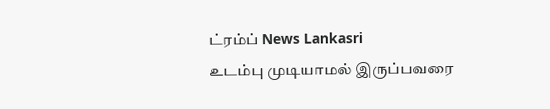ட்ரம்ப் News Lankasri
உடம்பு முடியாமல் இருப்பவரை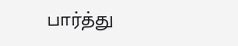பார்த்து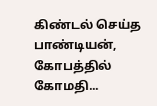கிண்டல் செய்த பாண்டியன், கோபத்தில் கோமதி...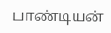பாண்டியன்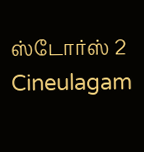ஸ்டோர்ஸ் 2 Cineulagam